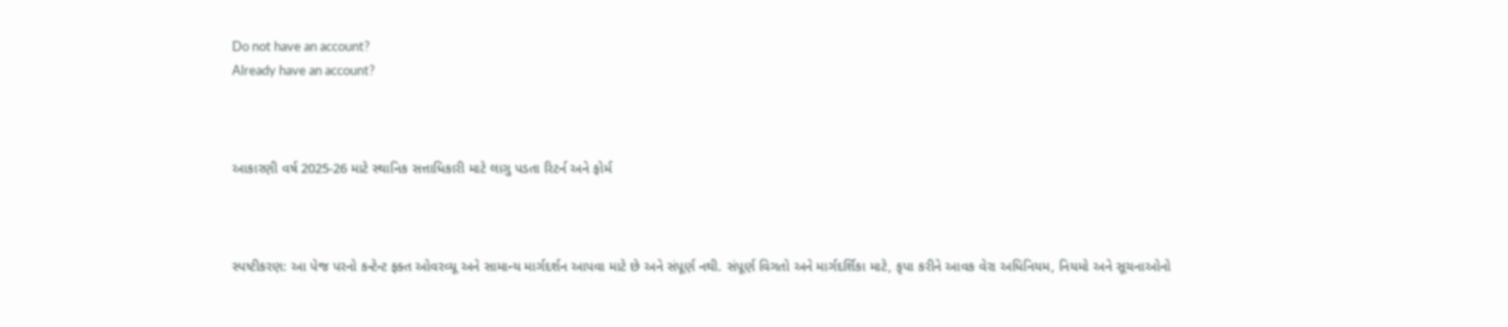Do not have an account?
Already have an account?



આકારણી વર્ષ 2025-26 માટે સ્થાનિક સત્તાધિકારી માટે લાગુ પડતા રિટર્ન અને ફોર્મ



સ્પષ્ટીકરણ: આ પેજ પરનો કન્ટેન્ટ ફક્ત ઓવરવ્યૂ અને સામાન્ય માર્ગદર્શન આપવા માટે છે અને સંપૂર્ણ નથી. સંપૂર્ણ વિગતો અને માર્ગદર્શિકા માટે, કૃપા કરીને આવક વેરા અધિનિયમ, નિયમો અને સૂચનાઓનો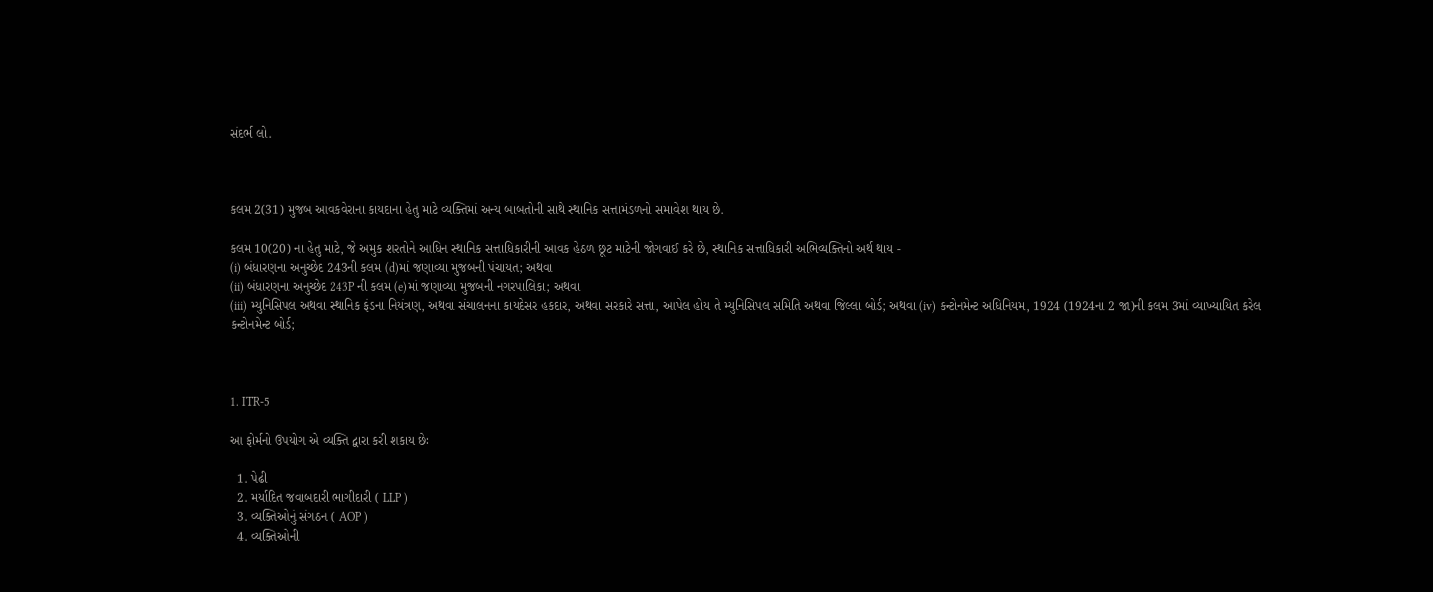સંદર્ભ લો.



કલમ 2(31) મુજબ આવકવેરાના કાયદાના હેતુ માટે વ્યક્તિમાં અન્ય બાબતોની સાથે સ્થાનિક સત્તામંડળનો સમાવેશ થાય છે.

કલમ 10(20) ના હેતુ માટે, જે અમુક શરતોને આધિન સ્થાનિક સત્તાધિકારીની આવક હેઠળ છૂટ માટેની જોગવાઈ કરે છે, સ્થાનિક સત્તાધિકારી અભિવ્યક્તિનો અર્થ થાય -
(i) બંધારણના અનુચ્છેદ 243ની કલમ (d)માં જણાવ્યા મુજબની પંચાયત; અથવા
(ii) બંધારણના અનુચ્છેદ 243P ની કલમ (e)માં જણાવ્યા મુજબની નગરપાલિકા; અથવા
(iii) મ્યુનિસિપલ અથવા સ્થાનિક ફંડના નિયંત્રણ, અથવા સંચાલનના કાયદેસર હકદાર, અથવા સરકારે સત્તા, આપેલ હોય તે મ્યુનિસિપલ સમિતિ અથવા જિલ્લા બોર્ડ; અથવા (iv) કન્ટોનમેન્ટ અધિનિયમ, 1924 (1924ના 2 જા)ની કલમ 3માં વ્યાખ્યાયિત કરેલ કન્ટોનમેન્ટ બોર્ડ;



1. ITR-5

આ ફોર્મનો ઉપયોગ એ વ્યક્તિ દ્વારા કરી શકાય છેઃ

  1. પેઢી
  2. મર્યાદિત જવાબદારી ભાગીદારી ( LLP )
  3. વ્યક્તિઓનું સંગઠન ( AOP )
  4. વ્યક્તિઓની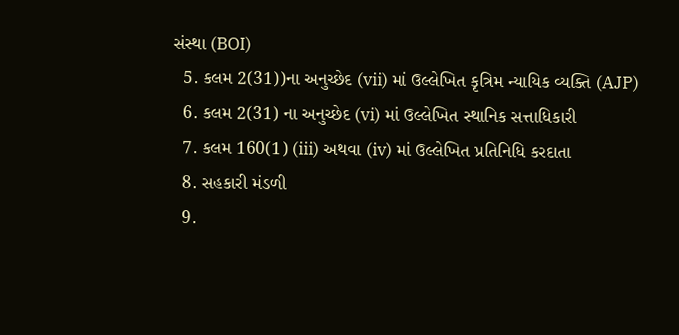સંસ્થા (BOI)
  5. કલમ 2(31))ના અનુચ્છેદ (vii) માં ઉલ્લેખિત કૃત્રિમ ન્યાયિક વ્યક્તિ (AJP)
  6. કલમ 2(31) ના અનુચ્છેદ (vi) માં ઉલ્લેખિત સ્થાનિક સત્તાધિકારી
  7. કલમ 160(1) (iii) અથવા (iv) માં ઉલ્લેખિત પ્રતિનિધિ કરદાતા
  8. સહકારી મંડળી
  9.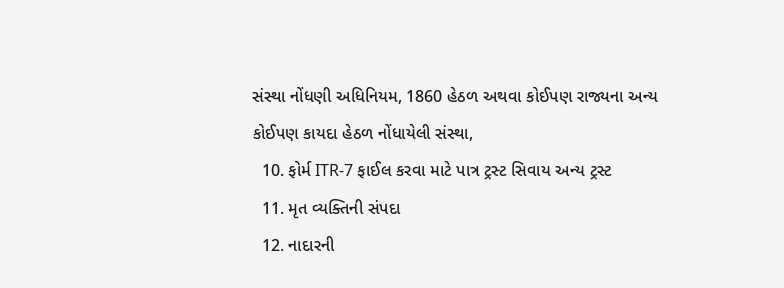સંસ્થા નોંધણી અધિનિયમ, 1860 હેઠળ અથવા કોઈપણ રાજ્યના અન્ય કોઈપણ કાયદા હેઠળ નોંધાયેલી સંસ્થા,
  10. ફોર્મ ITR-7 ફાઈલ કરવા માટે પાત્ર ટ્રસ્ટ સિવાય અન્ય ટ્રસ્ટ
  11. મૃત વ્યક્તિની સંપદા
  12. નાદારની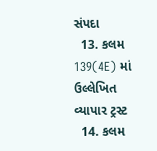સંપદા
  13. કલમ 139(4E) માં ઉલ્લેખિત વ્યાપાર ટ્રસ્ટ
  14. કલમ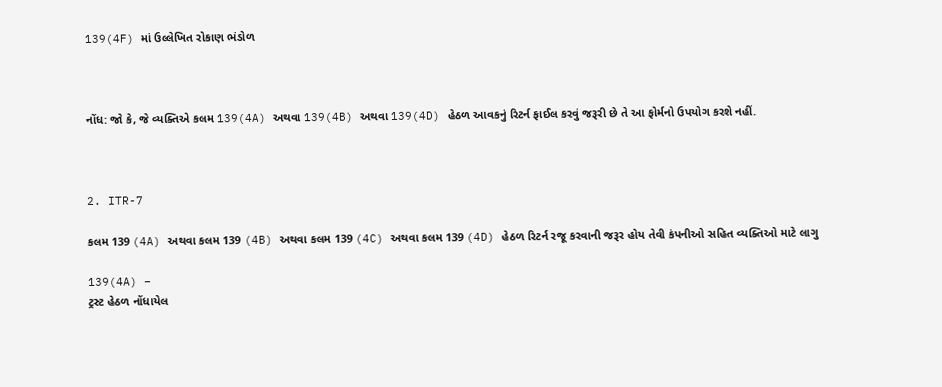139(4F) માં ઉલ્લેખિત રોકાણ ભંડોળ



નોંધ: જો કે, જે વ્યક્તિએ કલમ 139(4A) અથવા 139(4B) અથવા 139(4D) હેઠળ આવકનું રિટર્ન ફાઈલ કરવું જરૂરી છે તે આ ફોર્મનો ઉપયોગ કરશે નહીં.



2. ITR-7

કલમ 139 (4A) અથવા કલમ 139 (4B) અથવા કલમ 139 (4C) અથવા કલમ 139 (4D) હેઠળ રિટર્ન રજૂ કરવાની જરૂર હોય તેવી કંપનીઓ સહિત વ્યક્તિઓ માટે લાગુ

139(4A) –
ટ્રસ્ટ હેઠળ નોંધાયેલ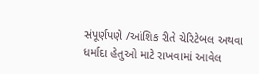સંપૂર્ણપણે /આંશિક રીતે ચેરિટેબલ અથવા ધર્માદા હેતુઓ માટે રાખવામાં આવેલ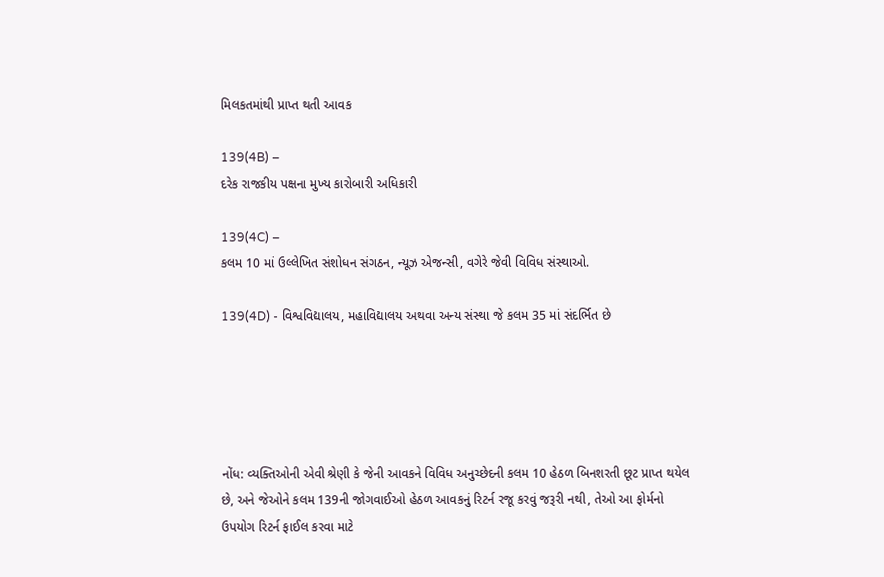મિલકતમાંથી પ્રાપ્ત થતી આવક

139(4B) –
દરેક રાજકીય પક્ષના મુખ્ય કારોબારી અધિકારી

139(4C) –
કલમ 10 માં ઉલ્લેખિત સંશોધન સંગઠન, ન્યૂઝ એજન્સી, વગેરે જેવી વિવિધ સંસ્થાઓ.

139(4D) - વિશ્વવિદ્યાલય, મહાવિદ્યાલય અથવા અન્ય સંસ્થા જે કલમ 35 માં સંદર્ભિત છે





નોંધ: વ્યક્તિઓની એવી શ્રેણી કે જેની આવકને વિવિધ અનુચ્છેદની કલમ 10 હેઠળ બિનશરતી છૂટ પ્રાપ્ત થયેલ છે, અને જેઓને કલમ 139ની જોગવાઈઓ હેઠળ આવકનું રિટર્ન રજૂ કરવું જરૂરી નથી, તેઓ આ ફોર્મનો ઉપયોગ રિટર્ન ફાઈલ કરવા માટે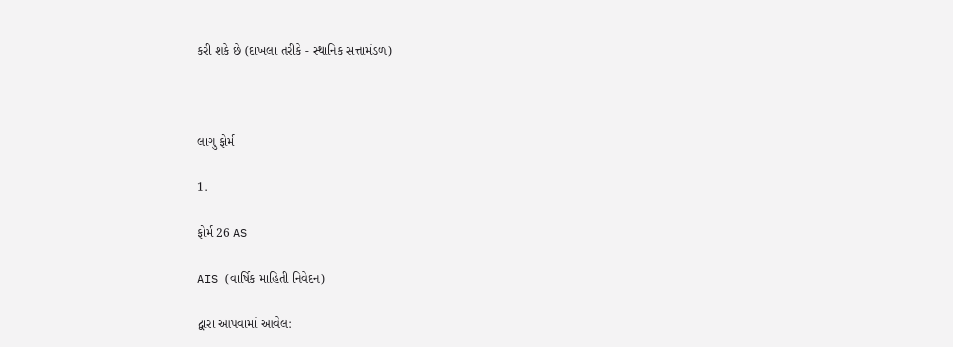કરી શકે છે (દાખલા તરીકે - સ્થાનિક સત્તામંડળ)



લાગુ ફોર્મ

1.

ફોર્મ 26 AS

AIS (વાર્ષિક માહિતી નિવેદન)

દ્વારા આપવામાં આવેલ: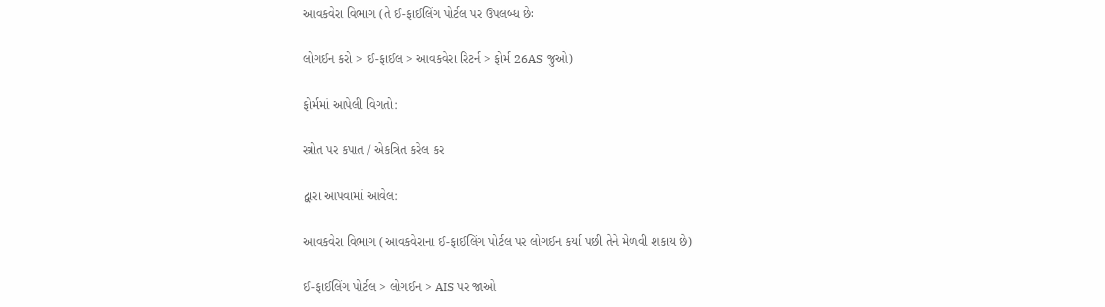આવકવેરા વિભાગ (તે ઈ-ફાઈલિંગ પોર્ટલ પર ઉપલબ્ધ છેઃ

લોગઈન કરો > ઈ-ફાઈલ > આવકવેરા રિટર્ન > ફોર્મ 26AS જુઓ)

ફોર્મમાં આપેલી વિગતો:

સ્ત્રોત પર કપાત / એકત્રિત કરેલ કર

દ્વારા આપવામાં આવેલ:

આવકવેરા વિભાગ (આવકવેરાના ઈ-ફાઈલિંગ પોર્ટલ પર લોગઈન કર્યા પછી તેને મેળવી શકાય છે)

ઈ-ફાઈલિંગ પોર્ટલ > લોગઈન > AIS પર જાઓ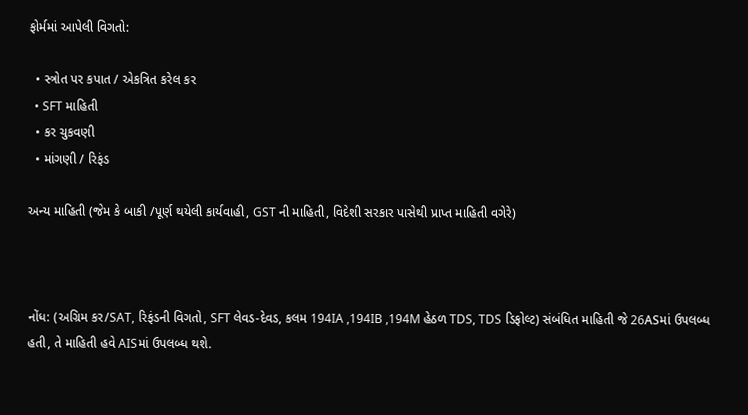ફોર્મમાં આપેલી વિગતો:

  • સ્ત્રોત પર કપાત / એકત્રિત કરેલ કર
  • SFT માહિતી
  • કર ચુકવણી
  • માંગણી / રિફંડ

અન્ય માહિતી (જેમ કે બાકી /પૂર્ણ થયેલી કાર્યવાહી, GST ની માહિતી, વિદેશી સરકાર પાસેથી પ્રાપ્ત માહિતી વગેરે)



નોંધ: (અગ્રિમ કર/SAT, રિફંડની વિગતો, SFT લેવડ-દેવડ, કલમ 194IA ,194IB ,194M હેઠળ TDS, TDS ડિફોલ્ટ) સંબંધિત માહિતી જે 26ASમાં ઉપલબ્ધ હતી, તે માહિતી હવે AISમાં ઉપલબ્ધ થશે.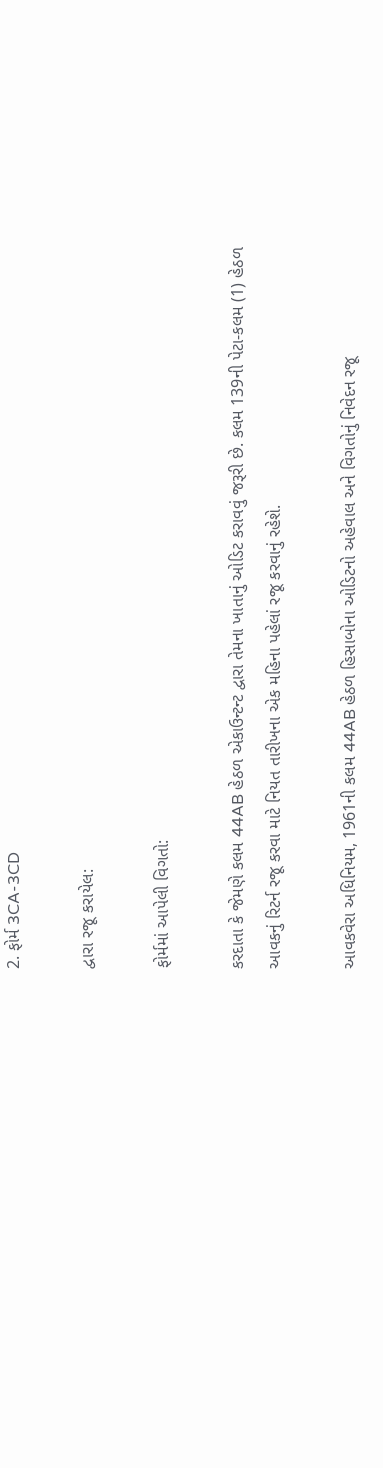2. ફોર્મ 3CA-3CD

દ્વારા રજૂ કરાયેલ:

ફોર્મમાં આપેલી વિગતો:

કરદાતા કે જેમણે કલમ 44AB હેઠળ એકાઉન્ટન્ટ દ્વારા તેમના ખાતાનું ઓડિટ કરાવવું જરૂરી છે. કલમ 139ની પેટા-કલમ (1) હેઠળ આવકનું રિટર્ન રજૂ કરવા માટે નિયત તારીખના એક મહિના પહેલાં રજૂ કરવાનું રહેશે.

આવકવેરા અધિનિયમ, 1961ની કલમ 44AB હેઠળ હિસાબોના ઓડિટનો અહેવાલ અને વિગતોનું નિવેદન રજૂ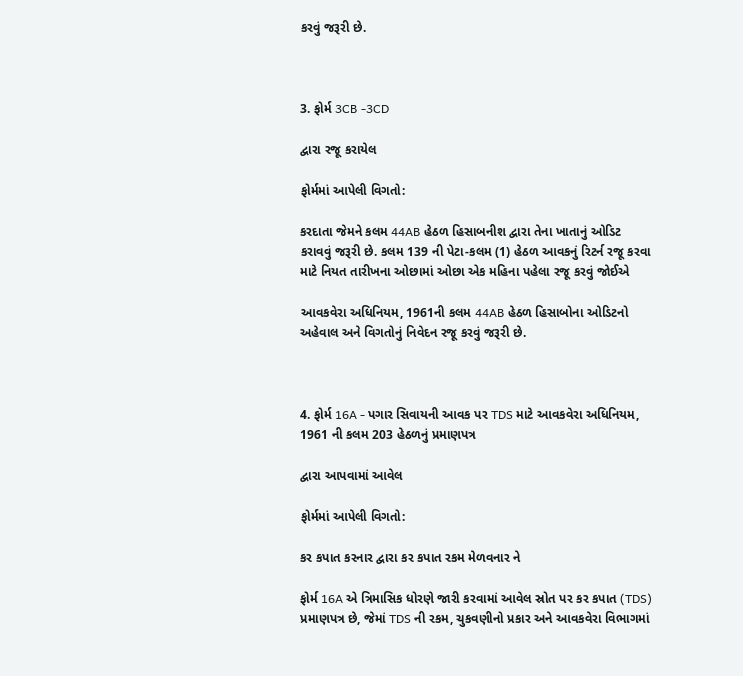કરવું જરૂરી છે.



3. ફોર્મ 3CB -3CD

દ્વારા રજૂ કરાયેલ

ફોર્મમાં આપેલી વિગતો:

કરદાતા જેમને કલમ 44AB હેઠળ હિસાબનીશ દ્વારા તેના ખાતાનું ઓડિટ કરાવવું જરૂરી છે. કલમ 139 ની પેટા-કલમ (1) હેઠળ આવકનું રિટર્ન રજૂ કરવા માટે નિયત તારીખના ઓછામાં ઓછા એક મહિના પહેલા રજૂ કરવું જોઈએ

આવકવેરા અધિનિયમ, 1961ની કલમ 44AB હેઠળ હિસાબોના ઓડિટનો અહેવાલ અને વિગતોનું નિવેદન રજૂ કરવું જરૂરી છે.



4. ફોર્મ 16A - પગાર સિવાયની આવક પર TDS માટે આવકવેરા અધિનિયમ, 1961 ની કલમ 203 હેઠળનું પ્રમાણપત્ર

દ્વારા આપવામાં આવેલ

ફોર્મમાં આપેલી વિગતો:

કર કપાત કરનાર દ્વારા કર કપાત રકમ મેળવનાર ને

ફોર્મ 16A એ ત્રિમાસિક ધોરણે જારી કરવામાં આવેલ સ્રોત પર કર કપાત (TDS) પ્રમાણપત્ર છે, જેમાં TDS ની રકમ, ચુકવણીનો પ્રકાર અને આવકવેરા વિભાગમાં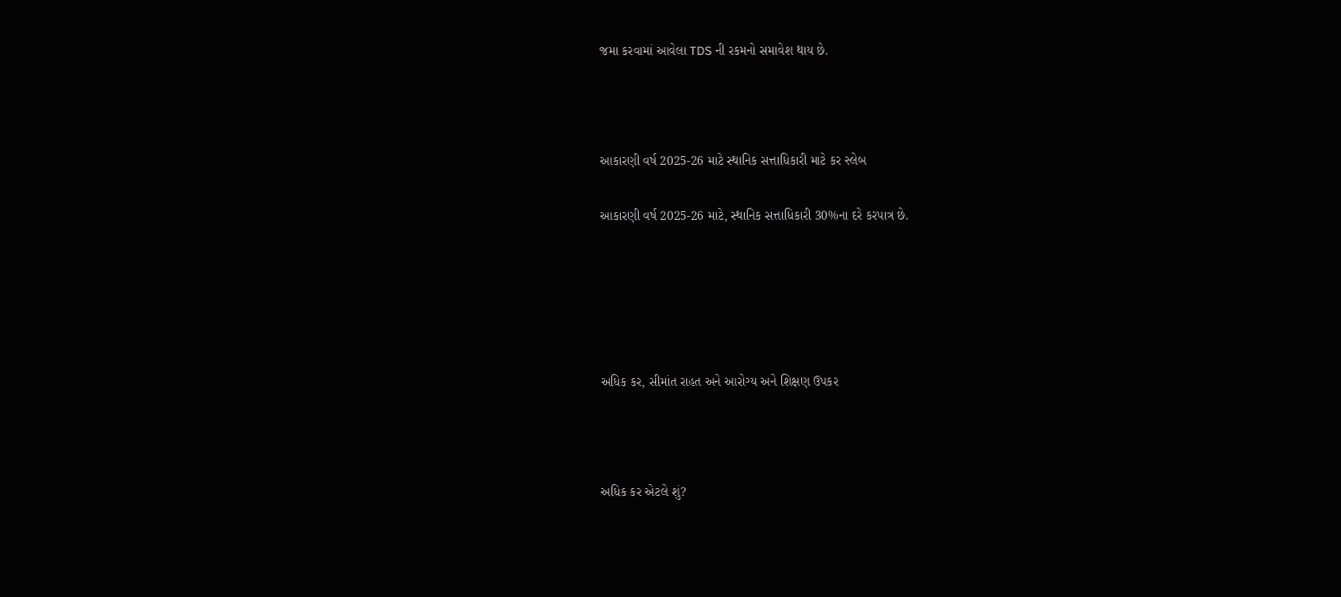જમા કરવામાં આવેલા TDS ની રકમનો સમાવેશ થાય છે.



આકારણી વર્ષ 2025-26 માટે સ્થાનિક સત્તાધિકારી માટે કર સ્લેબ

આકારણી વર્ષ 2025-26 માટે, સ્થાનિક સત્તાધિકારી 30%ના દરે કરપાત્ર છે.





અધિક કર, સીમાંત રાહત અને આરોગ્ય અને શિક્ષણ ઉપકર



અધિક કર એટલે શું?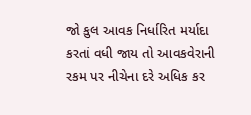જો કુલ આવક નિર્ધારિત મર્યાદા કરતાં વધી જાય તો આવકવેરાની રકમ પર નીચેના દરે અધિક કર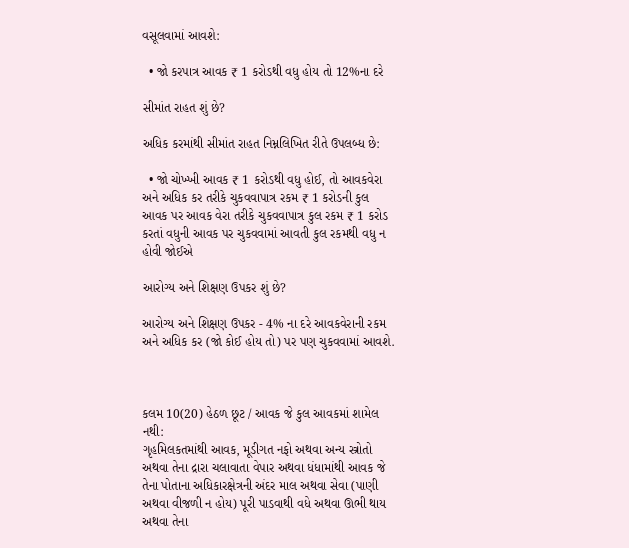વસૂલવામાં આવશે:

  • જો કરપાત્ર આવક ₹ 1 કરોડથી વધુ હોય તો 12%ના દરે

સીમાંત રાહત શું છે?

અધિક કરમાંથી સીમાંત રાહત નિમ્નલિખિત રીતે ઉપલબ્ધ છે:

  • જો ચોખ્ખી આવક ₹ 1 કરોડથી વધુ હોઈ, તો આવકવેરા અને અધિક કર તરીકે ચુકવવાપાત્ર રકમ ₹ 1 કરોડની કુલ આવક પર આવક વેરા તરીકે ચુકવવાપાત્ર કુલ રકમ ₹ 1 કરોડ કરતાં વધુની આવક પર ચુકવવામાં આવતી કુલ રકમથી વધુ ન હોવી જોઈએ

આરોગ્ય અને શિક્ષણ ઉપકર શું છે?

આરોગ્ય અને શિક્ષણ ઉપકર - 4% ના દરે આવકવેરાની રકમ અને અધિક કર (જો કોઈ હોય તો) પર પણ ચુકવવામાં આવશે.



કલમ 10(20) હેઠળ છૂટ / આવક જે કુલ આવકમાં શામેલ નથી:
ગૃહમિલકતમાંથી આવક, મૂડીગત નફો અથવા અન્ય સ્ત્રોતો અથવા તેના દ્રારા ચલાવાતા વેપાર અથવા ધંધામાંથી આવક જે તેના પોતાના અધિકારક્ષેત્રની અંદર માલ અથવા સેવા (પાણી અથવા વીજળી ન હોય) પૂરી પાડવાથી વધે અથવા ઊભી થાય અથવા તેના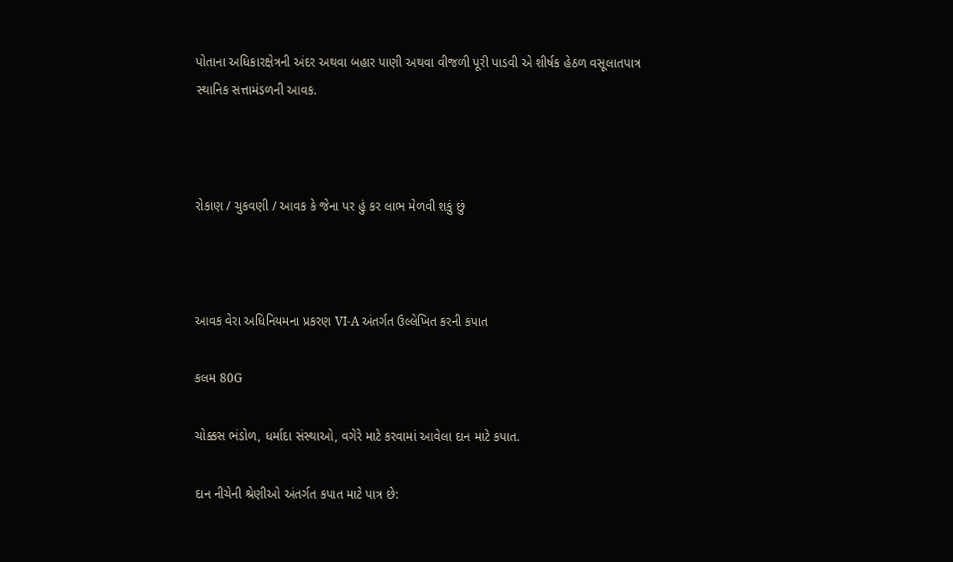પોતાના અધિકારક્ષેત્રની અંદર અથવા બહાર પાણી અથવા વીજળી પૂરી પાડવી એ શીર્ષક હેઠળ વસૂલાતપાત્ર સ્થાનિક સત્તામંડળની આવક.



રોકાણ / ચુકવણી / આવક કે જેના પર હું કર લાભ મેળવી શકું છું



આવક વેરા અધિનિયમના પ્રકરણ VI-A અંતર્ગત ઉલ્લેખિત કરની કપાત

કલમ 80G

ચોક્કસ ભંડોળ, ધર્માદા સંસ્થાઓ, વગેરે માટે કરવામાં આવેલા દાન માટે કપાત.

દાન નીચેની શ્રેણીઓ અંતર્ગત કપાત માટે પાત્ર છે: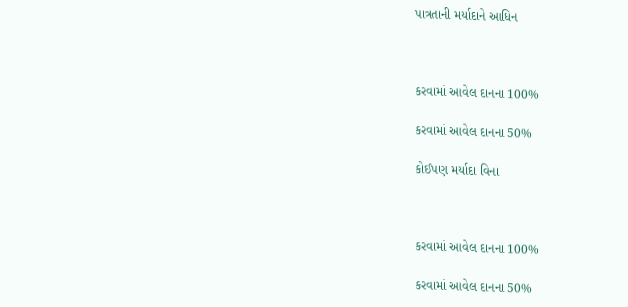પાત્રતાની મર્યાદાને આધિન



કરવામાં આવેલ દાનના 100%

કરવામાં આવેલ દાનના 50%

કોઈપણ મર્યાદા વિના



કરવામાં આવેલ દાનના 100%

કરવામાં આવેલ દાનના 50%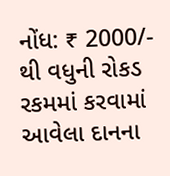નોંધ: ₹ 2000/- થી વધુની રોકડ રકમમાં કરવામાં આવેલા દાનના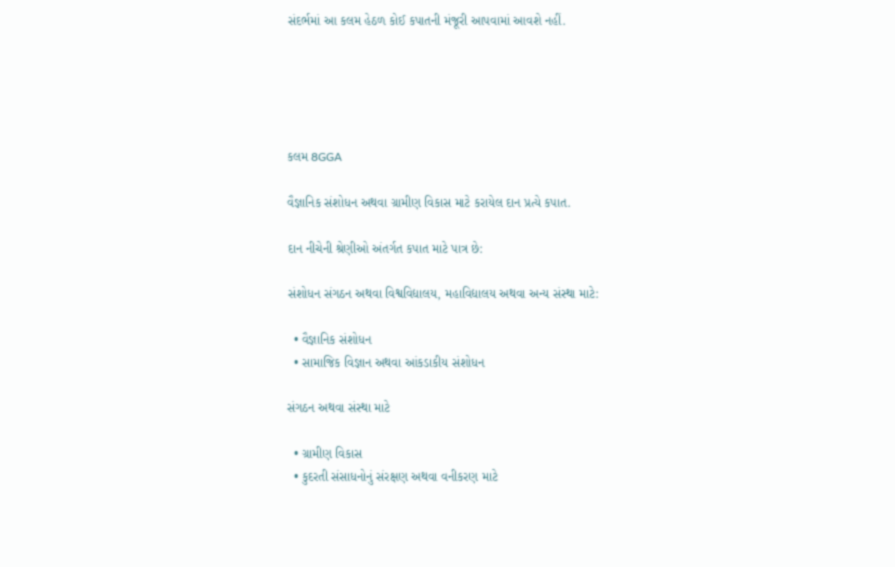સંદર્ભમાં આ કલમ હેઠળ કોઈ કપાતની મંજૂરી આપવામાં આવશે નહીં.





કલમ 8GGA

વૈજ્ઞાનિક સંશોધન અથવા ગ્રામીણ વિકાસ માટે કરાયેલ દાન પ્રત્યે કપાત.

દાન નીચેની શ્રેણીઓ અંતર્ગત કપાત માટે પાત્ર છે:

સંશોધન સંગઠન અથવા વિશ્વવિદ્યાલય, મહાવિદ્યાલય અથવા અન્ય સંસ્થા માટે:

  • વૈજ્ઞાનિક સંશોધન
  • સામાજિક વિજ્ઞાન અથવા આંકડાકીય સંશોધન

સંગઠન અથવા સંસ્થા માટે

  • ગ્રામીણ વિકાસ
  • કુદરતી સંસાધનોનું સંરક્ષણ અથવા વનીકરણ માટે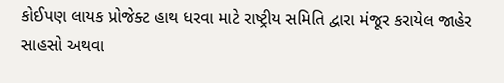કોઈપણ લાયક પ્રોજેક્ટ હાથ ધરવા માટે રાષ્ટ્રીય સમિતિ દ્વારા મંજૂર કરાયેલ જાહેર સાહસો અથવા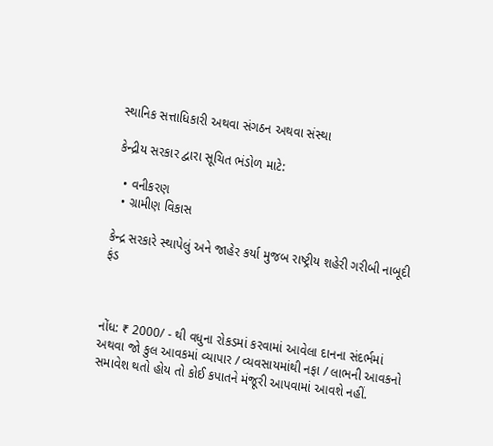સ્થાનિક સત્તાધિકારી અથવા સંગઠન અથવા સંસ્થા

કેન્દ્રીય સરકાર દ્વારા સૂચિત ભંડોળ માટે:

  • વનીકરણ
  • ગ્રામીણ વિકાસ

કેન્દ્ર સરકારે સ્થાપેલું અને જાહેર કર્યા મુજબ રાષ્ટ્રીય શહેરી ગરીબી નાબૂદી ફંડ



નોંધ: ₹ 2000/ - થી વધુના રોકડમાં કરવામાં આવેલા દાનના સંદર્ભમાં અથવા જો કુલ આવકમાં વ્યાપાર / વ્યવસાયમાંથી નફા / લાભની આવકનો સમાવેશ થતો હોય તો કોઈ કપાતને મંજૂરી આપવામાં આવશે નહીં.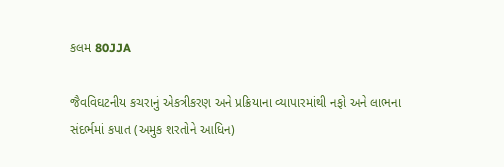કલમ 80JJA

જૈવવિઘટનીય કચરાનું એકત્રીકરણ અને પ્રક્રિયાના વ્યાપારમાંથી નફો અને લાભના સંદર્ભમાં કપાત (અમુક શરતોને આધિન)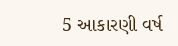5 આકારણી વર્ષ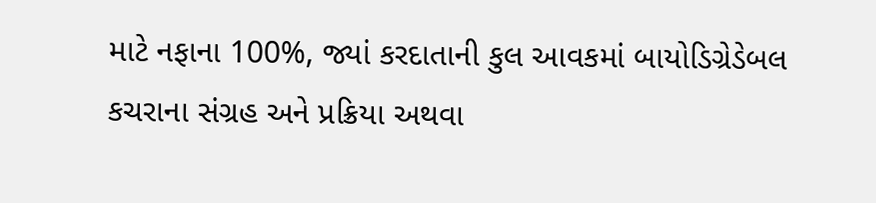માટે નફાના 100%, જ્યાં કરદાતાની કુલ આવકમાં બાયોડિગ્રેડેબલ કચરાના સંગ્રહ અને પ્રક્રિયા અથવા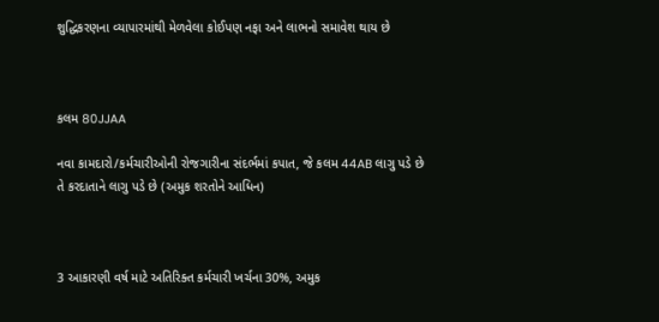શુદ્ધિકરણના વ્યાપારમાંથી મેળવેલા કોઈપણ નફા અને લાભનો સમાવેશ થાય છે



કલમ 80JJAA

નવા કામદારો/કર્મચારીઓની રોજગારીના સંદર્ભમાં કપાત, જે કલમ 44AB લાગુ પડે છે તે કરદાતાને લાગુ પડે છે (અમુક શરતોને આધિન)



3 આકારણી વર્ષ માટે અતિરિક્ત કર્મચારી ખર્ચના 30%, અમુક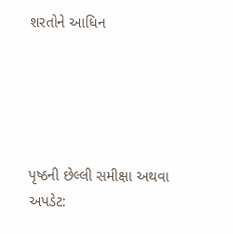શરતોને આધિન





પૃષ્ઠની છેલ્લી સમીક્ષા અથવા અપડેટ: